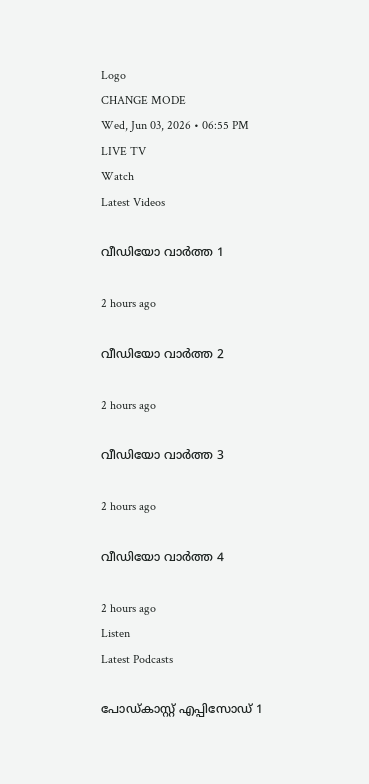Logo
CHANGE MODE
Wed, Jun 03, 2026 • 06:55 PM
LIVE TV
Watch
Latest Videos

വീഡിയോ വാർത്ത 1

2 hours ago

വീഡിയോ വാർത്ത 2

2 hours ago

വീഡിയോ വാർത്ത 3

2 hours ago

വീഡിയോ വാർത്ത 4

2 hours ago
Listen
Latest Podcasts

പോഡ്കാസ്റ്റ് എപ്പിസോഡ് 1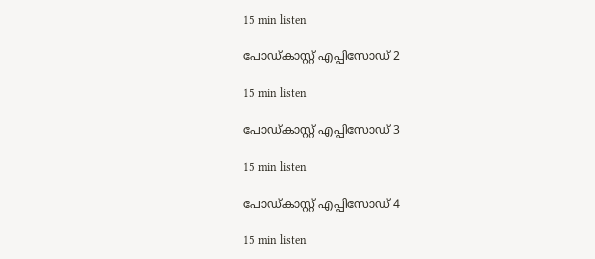15 min listen

പോഡ്കാസ്റ്റ് എപ്പിസോഡ് 2

15 min listen

പോഡ്കാസ്റ്റ് എപ്പിസോഡ് 3

15 min listen

പോഡ്കാസ്റ്റ് എപ്പിസോഡ് 4

15 min listen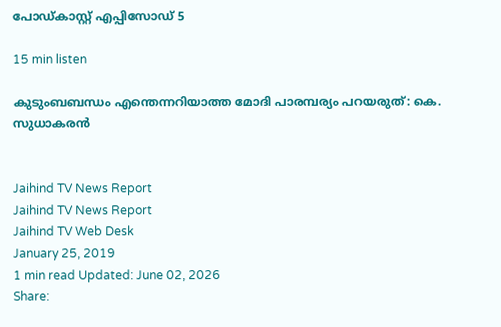പോഡ്കാസ്റ്റ് എപ്പിസോഡ് 5

15 min listen

കുടുംബബന്ധം എന്തെന്നറിയാത്ത മോദി പാരമ്പര്യം പറയരുത്: കെ. സുധാകരന്‍


Jaihind TV News Report
Jaihind TV News Report
Jaihind TV Web Desk
January 25, 2019
1 min read Updated: June 02, 2026
Share: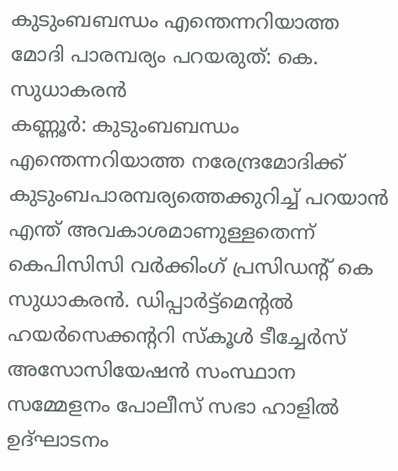കുടുംബബന്ധം എന്തെന്നറിയാത്ത മോദി പാരമ്പര്യം പറയരുത്: കെ. സുധാകരന്‍
കണ്ണൂര്‍: കുടുംബബന്ധം എന്തെന്നറിയാത്ത നരേന്ദ്രമോദിക്ക് കുടുംബപാരമ്പര്യത്തെക്കുറിച്ച് പറയാന്‍ എന്ത് അവകാശമാണുള്ളതെന്ന് കെപിസിസി വര്‍ക്കിംഗ് പ്രസിഡന്റ് കെ സുധാകരന്‍. ഡിപ്പാര്‍ട്ട്‌മെന്റല്‍ ഹയര്‍സെക്കന്ററി സ്‌കൂള്‍ ടീച്ചേര്‍സ് അസോസിയേഷന്‍ സംസ്ഥാന സമ്മേളനം പോലീസ് സഭാ ഹാളില്‍ ഉദ്ഘാടനം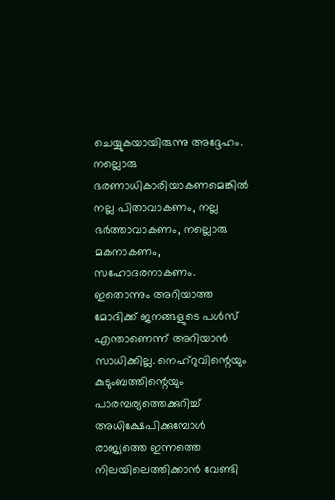ചെയ്യുകയായിരുന്നു അദ്ദേഹം. നല്ലൊരു ഭരണാധികാരിയാകണമെങ്കില്‍ നല്ല പിതാവാകണം, നല്ല ഭര്‍ത്താവാകണം, നല്ലൊരു മകനാകണം, സഹോദരനാകണം. ഇതൊന്നും അറിയാത്ത മോദിക്ക് ജനങ്ങളുടെ പള്‍സ് എന്താണെന്ന് അറിയാന്‍ സാധിക്കില്ല. നെഹ്‌റുവിന്റെയും കുടുംബത്തിന്റെയും പാരമ്പര്യത്തെക്കുറിച്ച് അധിക്ഷേപിക്കുമ്പോള്‍ രാജ്യത്തെ ഇന്നത്തെ നിലയിലെത്തിക്കാന്‍ വേണ്ടി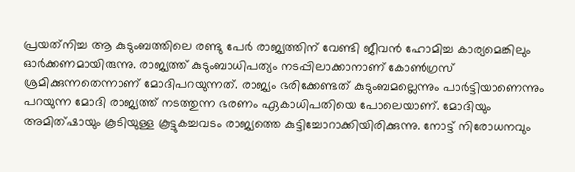പ്രയത്‌നിച്ച ആ കുടുംബത്തിലെ രണ്ടു പേര്‍ രാജ്യത്തിന് വേണ്ടി ജീവന്‍ ഹോമിച്ച കാര്യമെങ്കിലും ഓര്‍ക്കണമായിരുന്നു. രാജ്യത്ത് കുടുംബാധിപത്യം നടപ്പിലാക്കാനാണ് കോണ്‍ഗ്രസ് ശ്രമിക്കുന്നതെന്നാണ് മോദിപറയുന്നത്. രാജ്യം ഭരിക്കേണ്ടത് കുടുംബമല്ലെന്നും പാര്‍ട്ടിയാണെന്നും പറയുന്ന മോദി രാജ്യത്ത് നടത്തുന്ന ഭരണം ഏകാധിപതിയെ പോലെയാണ്. മോദിയും അമിത്ഷായും കൂടിയുള്ള കൂട്ടുകച്ചവടം രാജ്യത്തെ കുട്ടിച്ചോറാക്കിയിരിക്കുന്നു. നോട്ട് നിരോധനവും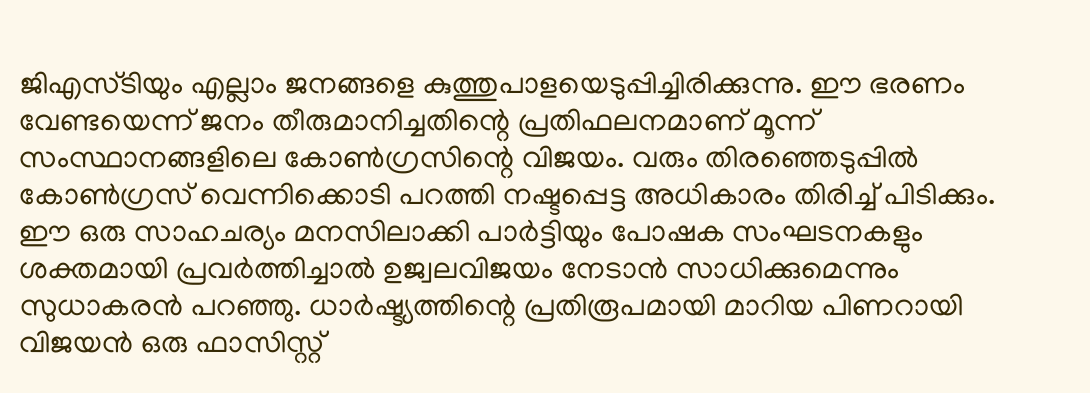ജിഎസ്ടിയും എല്ലാം ജനങ്ങളെ കുത്തുപാളയെടുപ്പിച്ചിരിക്കുന്നു. ഈ ഭരണം വേണ്ടയെന്ന് ജനം തീരുമാനിച്ചതിന്റെ പ്രതിഫലനമാണ് മൂന്ന് സംസ്ഥാനങ്ങളിലെ കോണ്‍ഗ്രസിന്റെ വിജയം. വരും തിരഞ്ഞെടുപ്പില്‍ കോണ്‍ഗ്രസ് വെന്നിക്കൊടി പറത്തി നഷ്ടപ്പെട്ട അധികാരം തിരിച്ച് പിടിക്കും. ഈ ഒരു സാഹചര്യം മനസിലാക്കി പാര്‍ട്ടിയും പോഷക സംഘടനകളും ശക്തമായി പ്രവര്‍ത്തിച്ചാല്‍ ഉജ്വലവിജയം നേടാന്‍ സാധിക്കുമെന്നും സുധാകരന്‍ പറഞ്ഞു. ധാര്‍ഷ്ട്യത്തിന്റെ പ്രതിരൂപമായി മാറിയ പിണറായി വിജയന്‍ ഒരു ഫാസിസ്റ്റ്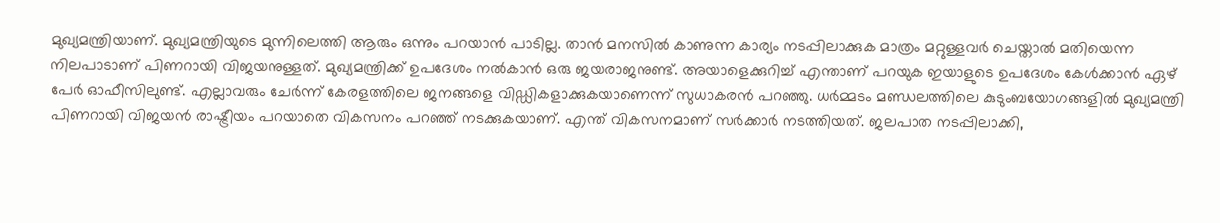മുഖ്യമന്ത്രിയാണ്. മുഖ്യമന്ത്രിയുടെ മുന്നിലെത്തി ആരും ഒന്നും പറയാന്‍ പാടില്ല. താന്‍ മനസില്‍ കാണുന്ന കാര്യം നടപ്പിലാക്കുക മാത്രം മറ്റുള്ളവര്‍ ചെയ്താല്‍ മതിയെന്ന നിലപാടാണ് പിണറായി വിജയനുള്ളത്. മുഖ്യമന്ത്രിക്ക് ഉപദേശം നല്‍കാന്‍ ഒരു ജയരാജനുണ്ട്. അയാളെക്കുറിച്ച് എന്താണ് പറയുക ഇയാളുടെ ഉപദേശം കേള്‍ക്കാന്‍ ഏഴ് പേര്‍ ഓഫീസിലുണ്ട്. എല്ലാവരും ചേര്‍ന്ന് കേരളത്തിലെ ജനങ്ങളെ വിഡ്ഡികളാക്കുകയാണെന്ന് സുധാകരന്‍ പറഞ്ഞു. ധര്‍മ്മടം മണ്ഡലത്തിലെ കുടുംബയോഗങ്ങളില്‍ മുഖ്യമന്ത്രി പിണറായി വിജയന്‍ രാഷ്ട്രീയം പറയാതെ വികസനം പറഞ്ഞ് നടക്കുകയാണ്. എന്ത് വികസനമാണ് സര്‍ക്കാര്‍ നടത്തിയത്. ജലപാത നടപ്പിലാക്കി,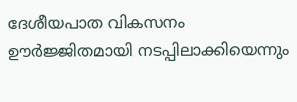ദേശീയപാത വികസനം ഊര്‍ജ്ജിതമായി നടപ്പിലാക്കിയെന്നും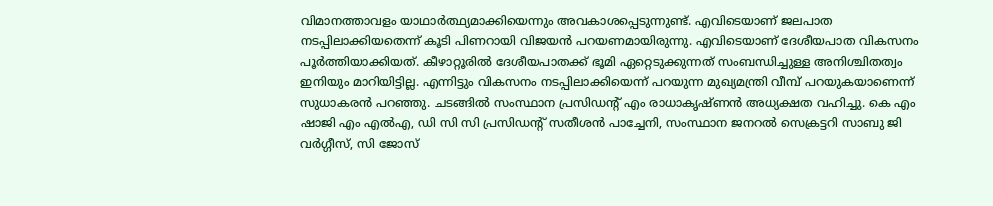വിമാനത്താവളം യാഥാര്‍ത്ഥ്യമാക്കിയെന്നും അവകാശപ്പെടുന്നുണ്ട്. എവിടെയാണ് ജലപാത നടപ്പിലാക്കിയതെന്ന് കൂടി പിണറായി വിജയന്‍ പറയണമായിരുന്നു. എവിടെയാണ് ദേശീയപാത വികസനം പൂര്‍ത്തിയാക്കിയത്. കീഴാറ്റൂരില്‍ ദേശീയപാതക്ക് ഭൂമി ഏറ്റെടുക്കുന്നത് സംബന്ധിച്ചുള്ള അനിശ്ചിതത്വം ഇനിയും മാറിയിട്ടില്ല. എന്നിട്ടും വികസനം നടപ്പിലാക്കിയെന്ന് പറയുന്ന മുഖ്യമന്ത്രി വീമ്പ് പറയുകയാണെന്ന് സുധാകരന്‍ പറഞ്ഞു. ചടങ്ങില്‍ സംസ്ഥാന പ്രസിഡന്റ് എം രാധാകൃഷ്ണന്‍ അധ്യക്ഷത വഹിച്ചു. കെ എം ഷാജി എം എല്‍എ, ഡി സി സി പ്രസിഡന്റ് സതീശന്‍ പാച്ചേനി, സംസ്ഥാന ജനറല്‍ സെക്രട്ടറി സാബു ജി വര്‍ഗ്ഗീസ്, സി ജോസ്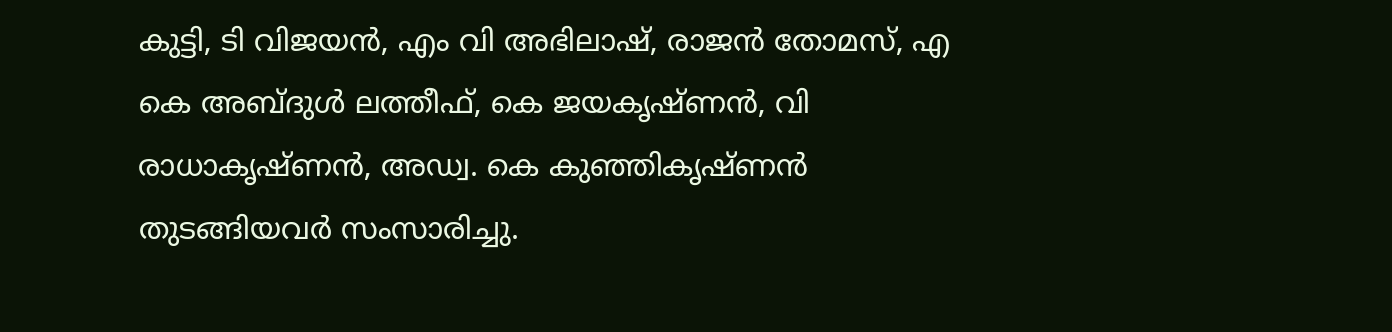കുട്ടി, ടി വിജയന്‍, എം വി അഭിലാഷ്, രാജന്‍ തോമസ്, എ കെ അബ്ദുള്‍ ലത്തീഫ്, കെ ജയകൃഷ്ണന്‍, വി രാധാകൃഷ്ണന്‍, അഡ്വ. കെ കുഞ്ഞികൃഷ്ണന്‍ തുടങ്ങിയവര്‍ സംസാരിച്ചു.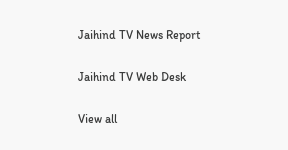Jaihind TV News Report

Jaihind TV Web Desk

View all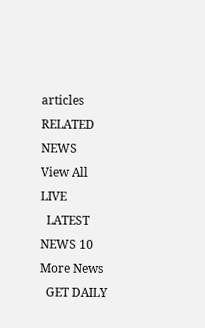articles
RELATED NEWS
View All
LIVE
  LATEST NEWS 10
More News
  GET DAILY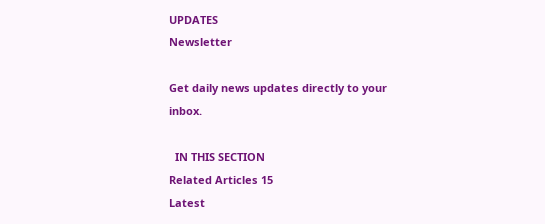UPDATES
Newsletter

Get daily news updates directly to your inbox.

  IN THIS SECTION
Related Articles 15
Latest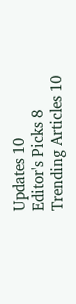Updates 10
Editor's Picks 8
Trending Articles 10